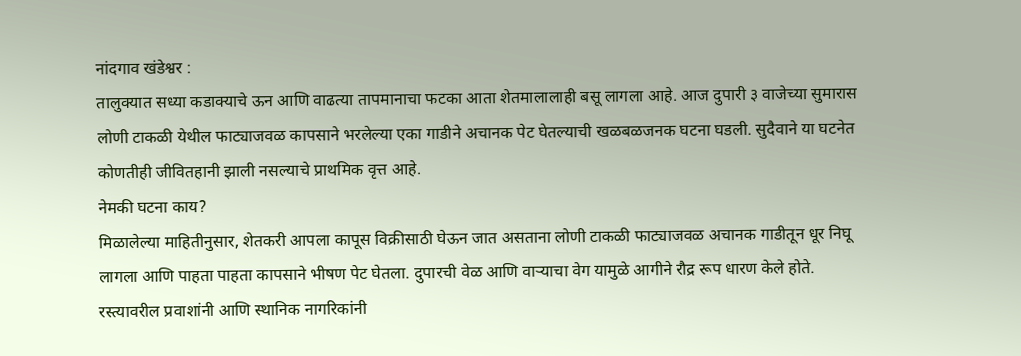नांदगाव खंडेश्वर :
तालुक्यात सध्या कडाक्याचे ऊन आणि वाढत्या तापमानाचा फटका आता शेतमालालाही बसू लागला आहे. आज दुपारी ३ वाजेच्या सुमारास लोणी टाकळी येथील फाट्याजवळ कापसाने भरलेल्या एका गाडीने अचानक पेट घेतल्याची खळबळजनक घटना घडली. सुदैवाने या घटनेत कोणतीही जीवितहानी झाली नसल्याचे प्राथमिक वृत्त आहे.
नेमकी घटना काय?
मिळालेल्या माहितीनुसार, शेतकरी आपला कापूस विक्रीसाठी घेऊन जात असताना लोणी टाकळी फाट्याजवळ अचानक गाडीतून धूर निघू लागला आणि पाहता पाहता कापसाने भीषण पेट घेतला. दुपारची वेळ आणि वाऱ्याचा वेग यामुळे आगीने रौद्र रूप धारण केले होते. रस्त्यावरील प्रवाशांनी आणि स्थानिक नागरिकांनी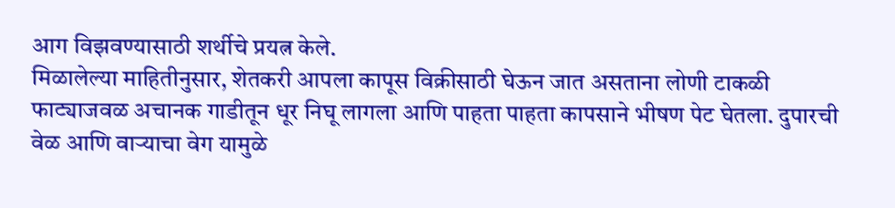आग विझवण्यासाठी शर्थीचे प्रयत्न केले.
मिळालेल्या माहितीनुसार, शेतकरी आपला कापूस विक्रीसाठी घेऊन जात असताना लोणी टाकळी फाट्याजवळ अचानक गाडीतून धूर निघू लागला आणि पाहता पाहता कापसाने भीषण पेट घेतला. दुपारची वेळ आणि वाऱ्याचा वेग यामुळे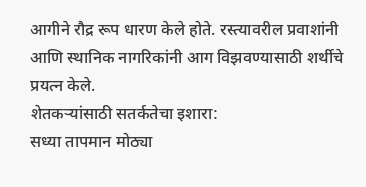आगीने रौद्र रूप धारण केले होते. रस्त्यावरील प्रवाशांनी आणि स्थानिक नागरिकांनी आग विझवण्यासाठी शर्थीचे प्रयत्न केले.
शेतकऱ्यांसाठी सतर्कतेचा इशारा:
सध्या तापमान मोठ्या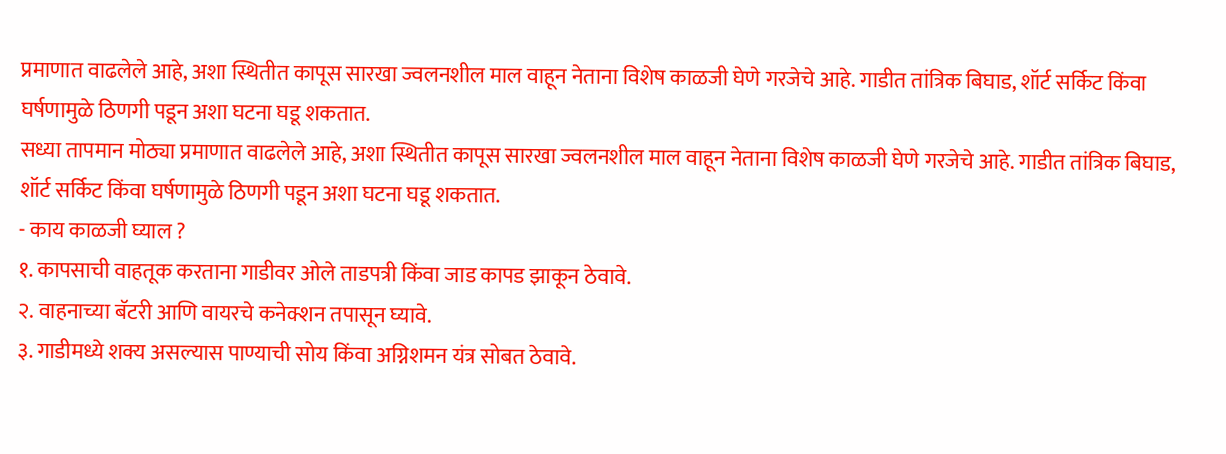प्रमाणात वाढलेले आहे, अशा स्थितीत कापूस सारखा ज्वलनशील माल वाहून नेताना विशेष काळजी घेणे गरजेचे आहे. गाडीत तांत्रिक बिघाड, शॉर्ट सर्किट किंवा घर्षणामुळे ठिणगी पडून अशा घटना घडू शकतात.
सध्या तापमान मोठ्या प्रमाणात वाढलेले आहे, अशा स्थितीत कापूस सारखा ज्वलनशील माल वाहून नेताना विशेष काळजी घेणे गरजेचे आहे. गाडीत तांत्रिक बिघाड, शॉर्ट सर्किट किंवा घर्षणामुळे ठिणगी पडून अशा घटना घडू शकतात.
- काय काळजी घ्याल ?
१. कापसाची वाहतूक करताना गाडीवर ओले ताडपत्री किंवा जाड कापड झाकून ठेवावे.
२. वाहनाच्या बॅटरी आणि वायरचे कनेक्शन तपासून घ्यावे.
३. गाडीमध्ये शक्य असल्यास पाण्याची सोय किंवा अग्निशमन यंत्र सोबत ठेवावे.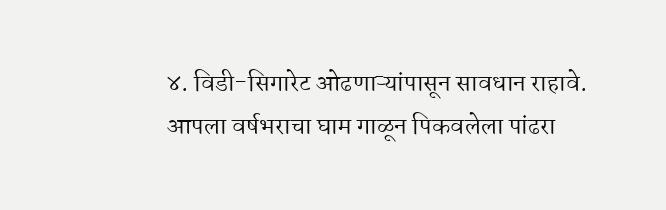४. विडी-सिगारेट ओढणाऱ्यांपासून सावधान राहावे.
आपला वर्षभराचा घाम गाळून पिकवलेला पांढरा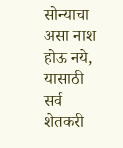सोन्याचा असा नाश होऊ नये, यासाठी सर्व शेतकरी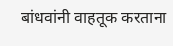बांधवांनी वाहतूक करताना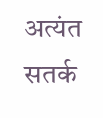अत्यंत सतर्क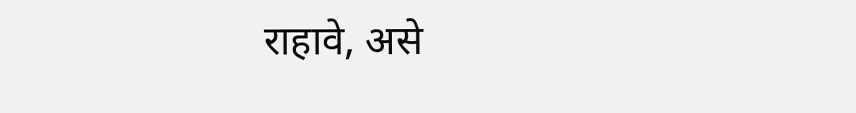राहावे, असे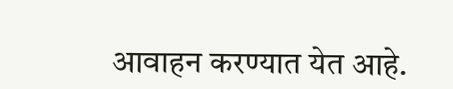आवाहन करण्यात येत आहे.